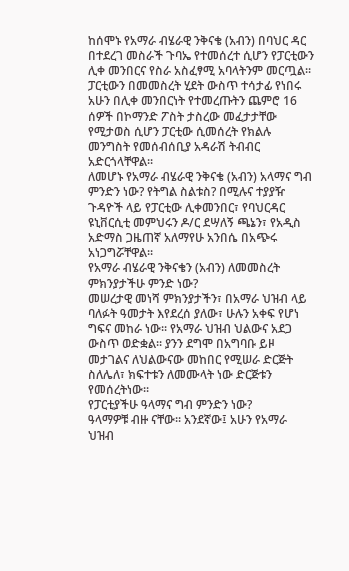ከሰሞኑ የአማራ ብሄራዊ ንቅናቄ (አብን) በባህር ዳር በተደረገ መስራች ጉባኤ የተመሰረተ ሲሆን የፓርቲውን ሊቀ መንበርና የስራ አስፈፃሚ አባላትንም መርጧል፡፡ ፓርቲውን በመመስረት ሂደት ውስጥ ተሳታፊ የነበሩ አሁን በሊቀ መንበርነት የተመረጡትን ጨምሮ 16 ሰዎች በኮማንድ ፖስት ታስረው መፈታታቸው የሚታወስ ሲሆን ፓርቲው ሲመሰረት የክልሉ መንግስት የመሰብሰቢያ አዳራሽ ትብብር አድርጎላቸዋል፡፡
ለመሆኑ የአማራ ብሄራዊ ንቅናቄ (አብን) አላማና ግብ ምንድን ነው? የትግል ስልቱስ? በሚሉና ተያያዥ ጉዳዮች ላይ የፓርቲው ሊቀመንበር፣ የባህርዳር ዩኒቨርሲቲ መምህሩን ዶ/ር ደሣለኝ ጫኔን፣ የአዲስ አድማስ ጋዜጠኛ አለማየሁ አንበሴ በአጭሩ አነጋግሯቸዋል፡፡
የአማራ ብሄራዊ ንቅናቄን (አብን) ለመመስረት ምክንያታችሁ ምንድ ነው?
መሠረታዊ መነሻ ምክንያታችን፣ በአማራ ህዝብ ላይ ባለፉት ዓመታት እየደረሰ ያለው፣ ሁሉን አቀፍ የሆነ ግፍና መከራ ነው፡፡ የአማራ ህዝብ ህልውና አደጋ ውስጥ ወድቋል፡፡ ያንን ደግሞ በአግባቡ ይዞ መታገልና ለህልውናው መከበር የሚሠራ ድርጅት ስለሌለ፣ ክፍተቱን ለመሙላት ነው ድርጅቱን የመሰረትነው፡፡
የፓርቲያችሁ ዓላማና ግብ ምንድን ነው?
ዓላማዎቹ ብዙ ናቸው፡፡ አንደኛው፤ አሁን የአማራ ህዝብ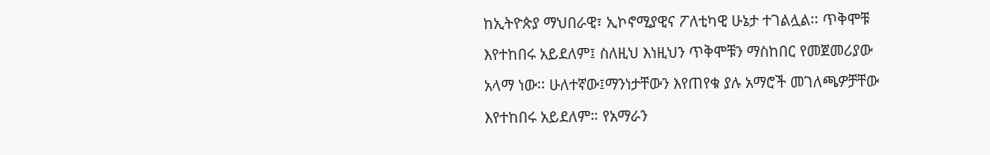ከኢትዮጵያ ማህበራዊ፣ ኢኮኖሚያዊና ፖለቲካዊ ሁኔታ ተገልሏል፡፡ ጥቅሞቹ እየተከበሩ አይደለም፤ ስለዚህ እነዚህን ጥቅሞቹን ማስከበር የመጀመሪያው አላማ ነው፡፡ ሁለተኛው፤ማንነታቸውን እየጠየቁ ያሉ አማሮች መገለጫዎቻቸው እየተከበሩ አይደለም። የአማራን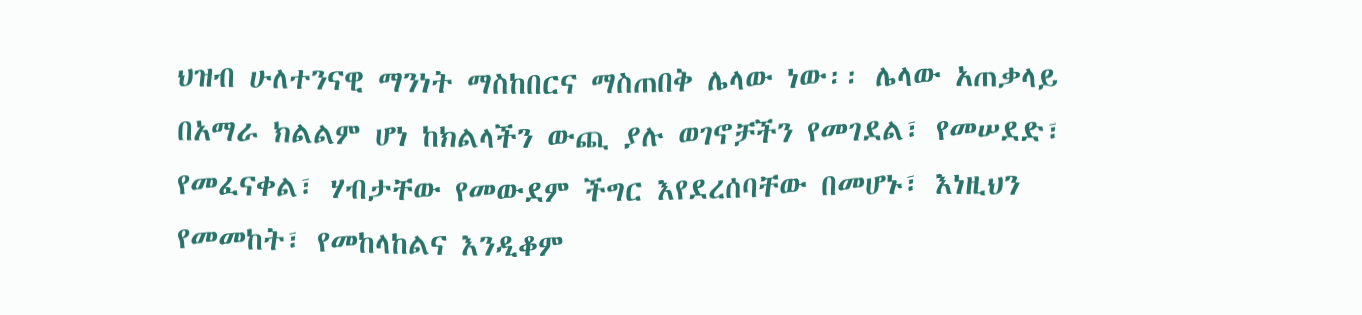ህዝብ ሁለተንናዊ ማንነት ማስከበርና ማስጠበቅ ሌላው ነው፡፡ ሌላው አጠቃላይ በአማራ ክልልም ሆነ ከክልላችን ውጪ ያሉ ወገኖቻችን የመገደል፣ የመሠደድ፣ የመፈናቀል፣ ሃብታቸው የመውደም ችግር እየደረሰባቸው በመሆኑ፣ እነዚህን የመመከት፣ የመከላከልና እንዲቆም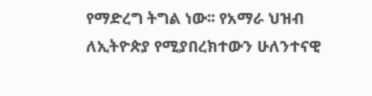የማድረግ ትግል ነው፡፡ የአማራ ህዝብ ለኢትዮጵያ የሚያበረክተውን ሁለንተናዊ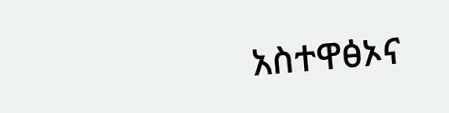አስተዋፅኦና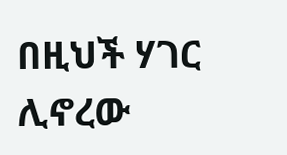በዚህች ሃገር ሊኖረው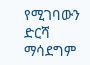የሚገባውን ድርሻ ማሳደግም